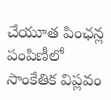చేయూత పింఛన్ల పంపిణీలో సాంకేతిక విప్లవం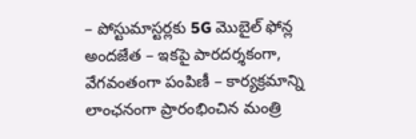– పోస్టుమాస్టర్లకు 5G మొబైల్ ఫోన్ల అందజేత – ఇకపై పారదర్శకంగా, వేగవంతంగా పంపిణీ – కార్యక్రమాన్ని లాంఛనంగా ప్రారంభించిన మంత్రి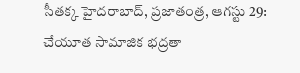సీతక్క హైదరాబాద్, ప్రజాతంత్ర, ఆగస్టు 29: చేయూత సామాజిక భద్రతా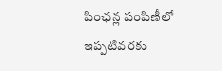పింఛన్ల పంపిణీలో ఇప్పటివరకు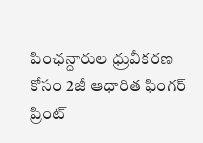పింఛన్దారుల ధ్రువీకరణ కోసం 2జీ ఆధారిత ఫింగర్ ప్రింట్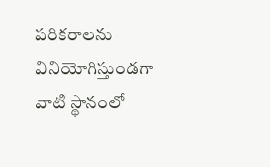పరికరాలను వినియోగిస్తుండగా వాటి స్థానంలో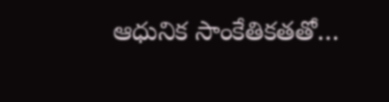ఆధునిక సాంకేతికతతో…